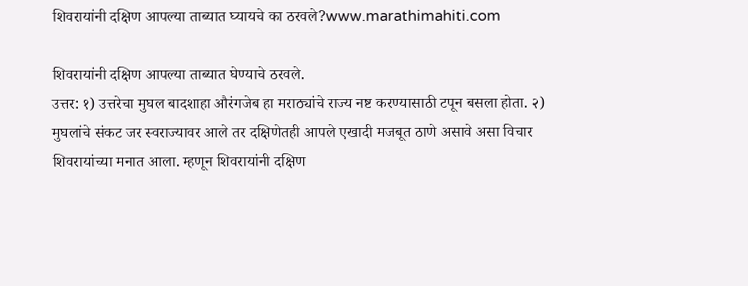शिवरायांनी दक्षिण आपल्या ताब्यात घ्यायचे का ठरवले?www.marathimahiti.com

शिवरायांनी दक्षिण आपल्या ताब्यात घेण्याचे ठरवले.
उत्तर: १) उत्तरेचा मुघल बादशाहा औरंगजेब हा मराठ्यांचे राज्य नष्ट करण्यासाठी टपून बसला होता. २) मुघलांचे संकट जर स्वराज्यावर आले तर दक्षिणेतही आपले एखादी मजबूत ठाणे असावे असा विचार शिवरायांच्या मनात आला. म्हणून शिवरायांनी दक्षिण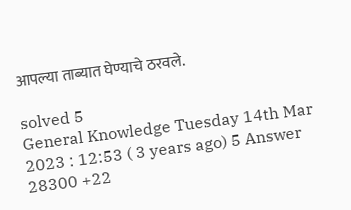आपल्या ताब्यात घेण्याचे ठरवले.

solved 5
General Knowledge Tuesday 14th Mar 2023 : 12:53 ( 3 years ago) 5 Answer 28300 +22